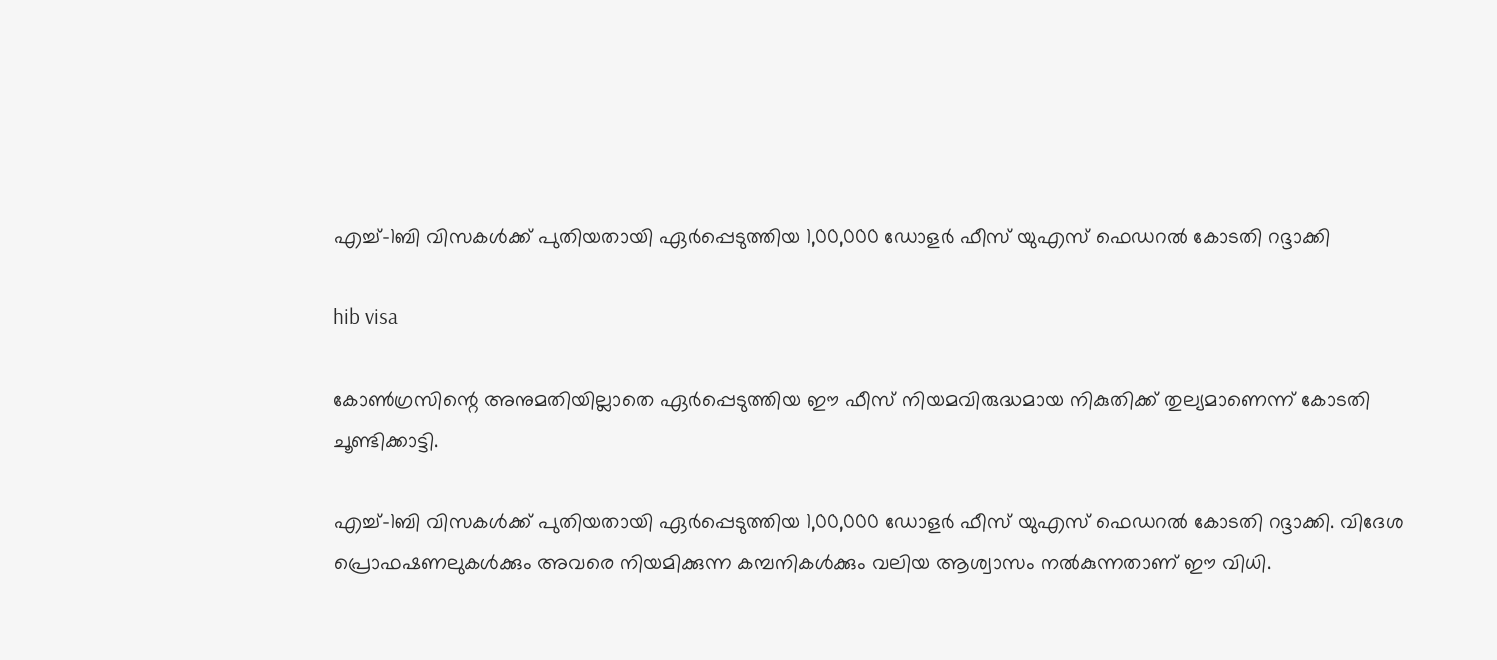എച്ച്-1ബി വിസകള്‍ക്ക് പുതിയതായി ഏര്‍പ്പെടുത്തിയ 1,00,000 ഡോളര്‍ ഫീസ് യുഎസ് ഫെഡറല്‍ കോടതി റദ്ദാക്കി

hib visa

കോണ്‍ഗ്രസിന്റെ അനുമതിയില്ലാതെ ഏര്‍പ്പെടുത്തിയ ഈ ഫീസ് നിയമവിരുദ്ധമായ നികുതിക്ക് തുല്യമാണെന്ന് കോടതി ചൂണ്ടിക്കാട്ടി.

എച്ച്-1ബി വിസകള്‍ക്ക് പുതിയതായി ഏര്‍പ്പെടുത്തിയ 1,00,000 ഡോളര്‍ ഫീസ് യുഎസ് ഫെഡറല്‍ കോടതി റദ്ദാക്കി. വിദേശ പ്രൊഫഷണലുകള്‍ക്കും അവരെ നിയമിക്കുന്ന കമ്പനികള്‍ക്കും വലിയ ആശ്വാസം നല്‍കുന്നതാണ് ഈ വിധി.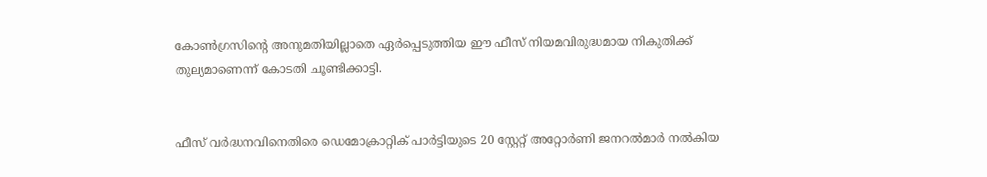കോണ്‍ഗ്രസിന്റെ അനുമതിയില്ലാതെ ഏര്‍പ്പെടുത്തിയ ഈ ഫീസ് നിയമവിരുദ്ധമായ നികുതിക്ക് തുല്യമാണെന്ന് കോടതി ചൂണ്ടിക്കാട്ടി.


ഫീസ് വര്‍ദ്ധനവിനെതിരെ ഡെമോക്രാറ്റിക് പാര്‍ട്ടിയുടെ 20 സ്റ്റേറ്റ് അറ്റോര്‍ണി ജനറല്‍മാര്‍ നല്‍കിയ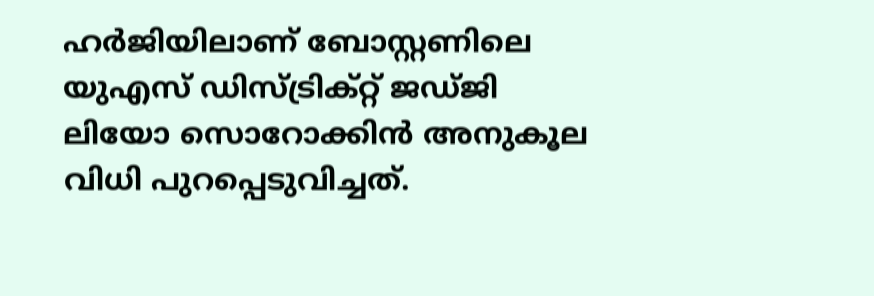ഹര്‍ജിയിലാണ് ബോസ്റ്റണിലെ യുഎസ് ഡിസ്ട്രിക്റ്റ് ജഡ്ജി ലിയോ സൊറോക്കിന്‍ അനുകൂല വിധി പുറപ്പെടുവിച്ചത്.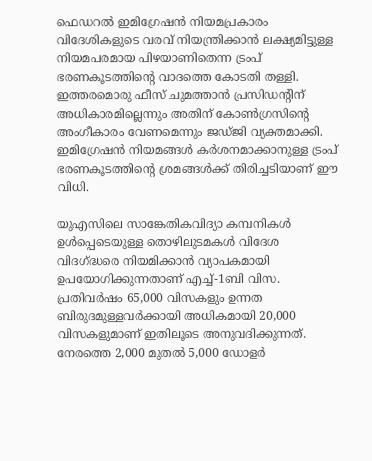ഫെഡറല്‍ ഇമിഗ്രേഷന്‍ നിയമപ്രകാരം വിദേശികളുടെ വരവ് നിയന്ത്രിക്കാന്‍ ലക്ഷ്യമിട്ടുള്ള നിയമപരമായ പിഴയാണിതെന്ന ട്രംപ് ഭരണകൂടത്തിന്റെ വാദത്തെ കോടതി തള്ളി. ഇത്തരമൊരു ഫീസ് ചുമത്താന്‍ പ്രസിഡന്റിന് അധികാരമില്ലെന്നും അതിന് കോണ്‍ഗ്രസിന്റെ അംഗീകാരം വേണമെന്നും ജഡ്ജി വ്യക്തമാക്കി. ഇമിഗ്രേഷന്‍ നിയമങ്ങള്‍ കര്‍ശനമാക്കാനുള്ള ട്രംപ് ഭരണകൂടത്തിന്റെ ശ്രമങ്ങള്‍ക്ക് തിരിച്ചടിയാണ് ഈ വിധി.

യുഎസിലെ സാങ്കേതികവിദ്യാ കമ്പനികള്‍ ഉള്‍പ്പെടെയുള്ള തൊഴിലുടമകള്‍ വിദേശ വിദഗ്ദ്ധരെ നിയമിക്കാന്‍ വ്യാപകമായി ഉപയോഗിക്കുന്നതാണ് എച്ച്-1ബി വിസ. പ്രതിവര്‍ഷം 65,000 വിസകളും ഉന്നത ബിരുദമുള്ളവര്‍ക്കായി അധികമായി 20,000 വിസകളുമാണ് ഇതിലൂടെ അനുവദിക്കുന്നത്. നേരത്തെ 2,000 മുതല്‍ 5,000 ഡോളര്‍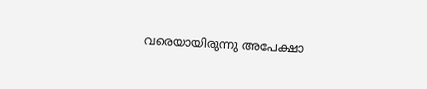വരെയായിരുന്നു അപേക്ഷാ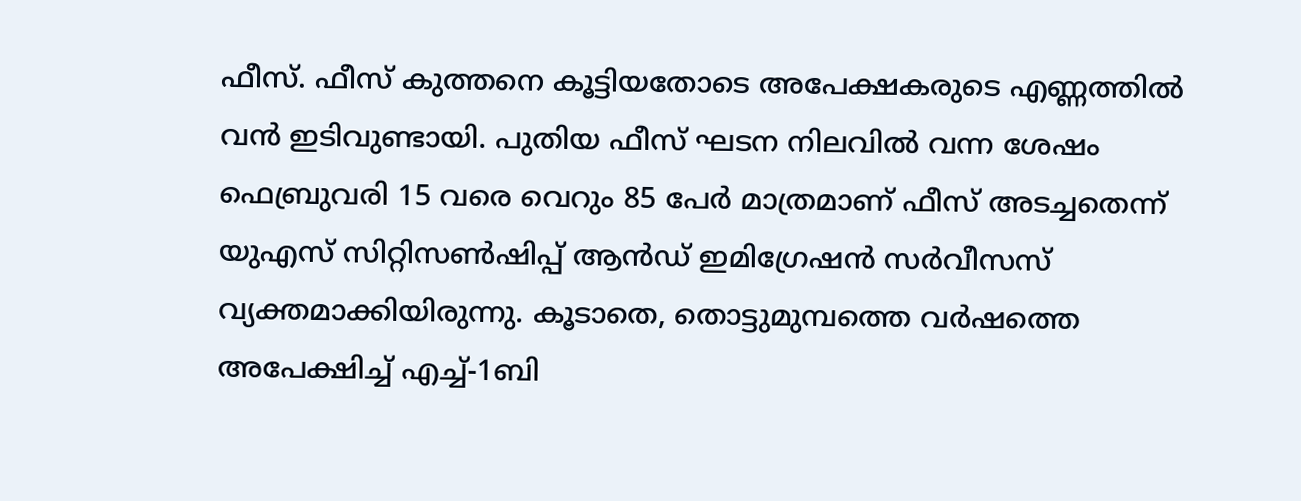ഫീസ്. ഫീസ് കുത്തനെ കൂട്ടിയതോടെ അപേക്ഷകരുടെ എണ്ണത്തില്‍ വന്‍ ഇടിവുണ്ടായി. പുതിയ ഫീസ് ഘടന നിലവില്‍ വന്ന ശേഷം ഫെബ്രുവരി 15 വരെ വെറും 85 പേര്‍ മാത്രമാണ് ഫീസ് അടച്ചതെന്ന് യുഎസ് സിറ്റിസണ്‍ഷിപ്പ് ആന്‍ഡ് ഇമിഗ്രേഷന്‍ സര്‍വീസസ് വ്യക്തമാക്കിയിരുന്നു. കൂടാതെ, തൊട്ടുമുമ്പത്തെ വര്‍ഷത്തെ അപേക്ഷിച്ച് എച്ച്-1ബി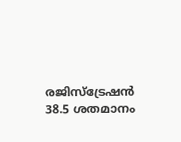രജിസ്ട്രേഷന്‍ 38.5 ശതമാനം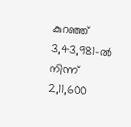കുറഞ്ഞ് 3,43,981-ല്‍ നിന്ന് 2,11,600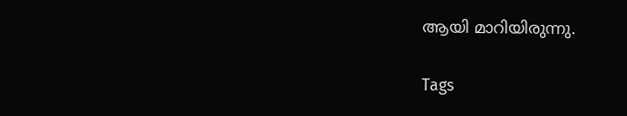ആയി മാറിയിരുന്നു.

Tags